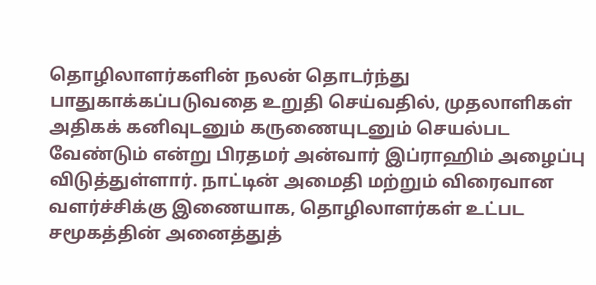தொழிலாளர்களின் நலன் தொடர்ந்து பாதுகாக்கப்படுவதை உறுதி செய்வதில், முதலாளிகள் அதிகக் கனிவுடனும் கருணையுடனும் செயல்பட வேண்டும் என்று பிரதமர் அன்வார் இப்ராஹிம் அழைப்பு விடுத்துள்ளார். நாட்டின் அமைதி மற்றும் விரைவான வளர்ச்சிக்கு இணையாக, தொழிலாளர்கள் உட்பட சமூகத்தின் அனைத்துத்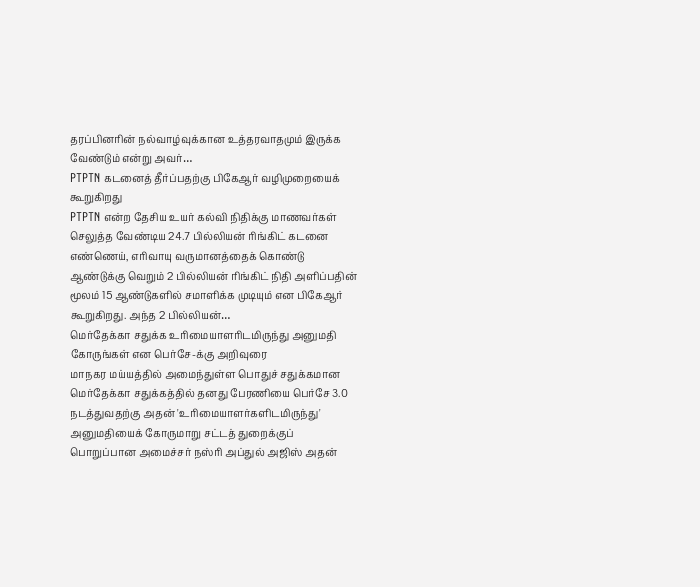தரப்பினரின் நல்வாழ்வுக்கான உத்தரவாதமும் இருக்க வேண்டும் என்று அவர்…
PTPTN கடனைத் தீர்ப்பதற்கு பிகேஆர் வழிமுறையைக் கூறுகிறது
PTPTN என்ற தேசிய உயர் கல்வி நிதிக்கு மாணவர்கள் செலுத்த வேண்டிய 24.7 பில்லியன் ரிங்கிட் கடனை எண்ணெய், எரிவாயு வருமானத்தைக் கொண்டு ஆண்டுக்கு வெறும் 2 பில்லியன் ரிங்கிட் நிதி அளிப்பதின் மூலம் 15 ஆண்டுகளில் சமாளிக்க முடியும் என பிகேஆர் கூறுகிறது. அந்த 2 பில்லியன்…
மெர்தேக்கா சதுக்க உரிமையாளரிடமிருந்து அனுமதி கோருங்கள் என பெர்சே-க்கு அறிவுரை
மாநகர மய்யத்தில் அமைந்துள்ள பொதுச் சதுக்கமான மெர்தேக்கா சதுக்கத்தில் தனது பேரணியை பெர்சே 3.0 நடத்துவதற்கு அதன் 'உரிமையாளர்களிடமிருந்து' அனுமதியைக் கோருமாறு சட்டத் துறைக்குப் பொறுப்பான அமைச்சர் நஸ்ரி அப்துல் அஜிஸ் அதன்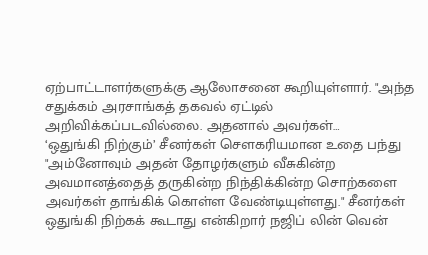ஏற்பாட்டாளர்களுக்கு ஆலோசனை கூறியுள்ளார். "அந்த சதுக்கம் அரசாங்கத் தகவல் ஏட்டில் அறிவிக்கப்படவில்லை. அதனால் அவர்கள்…
‘ஒதுங்கி நிற்கும்’ சீனர்கள் சௌகரியமான உதை பந்து
"அம்னோவும் அதன் தோழர்களும் வீசுகின்ற அவமானத்தைத் தருகின்ற நிந்திக்கின்ற சொற்களை அவர்கள் தாங்கிக் கொள்ள வேண்டியுள்ளது." சீனர்கள் ஒதுங்கி நிற்கக் கூடாது என்கிறார் நஜிப் லின் வென்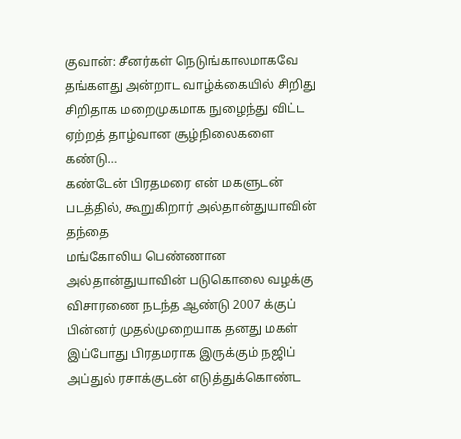குவான்: சீனர்கள் நெடுங்காலமாகவே தங்களது அன்றாட வாழ்க்கையில் சிறிது சிறிதாக மறைமுகமாக நுழைந்து விட்ட ஏற்றத் தாழ்வான சூழ்நிலைகளை கண்டு…
கண்டேன் பிரதமரை என் மகளுடன் படத்தில், கூறுகிறார் அல்தான்துயாவின் தந்தை
மங்கோலிய பெண்ணான அல்தான்துயாவின் படுகொலை வழக்கு விசாரணை நடந்த ஆண்டு 2007 க்குப் பின்னர் முதல்முறையாக தனது மகள் இப்போது பிரதமராக இருக்கும் நஜிப் அப்துல் ரசாக்குடன் எடுத்துக்கொண்ட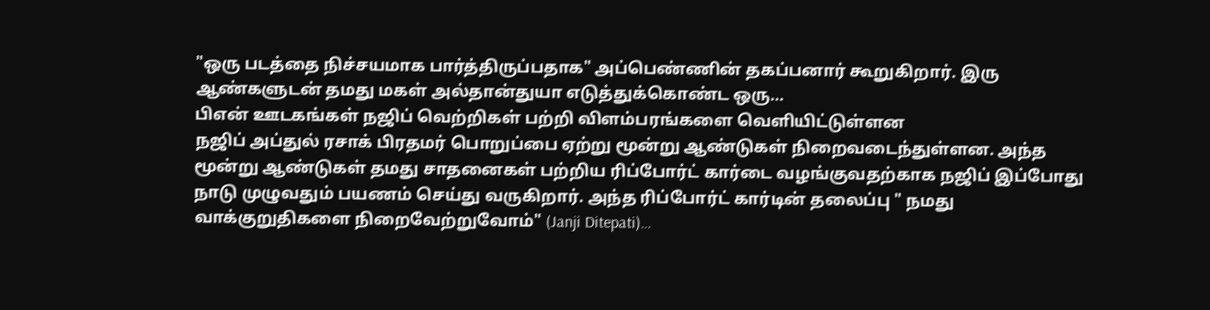"ஒரு படத்தை நிச்சயமாக பார்த்திருப்பதாக" அப்பெண்ணின் தகப்பனார் கூறுகிறார். இரு ஆண்களுடன் தமது மகள் அல்தான்துயா எடுத்துக்கொண்ட ஒரு…
பிஎன் ஊடகங்கள் நஜிப் வெற்றிகள் பற்றி விளம்பரங்களை வெளியிட்டுள்ளன
நஜிப் அப்துல் ரசாக் பிரதமர் பொறுப்பை ஏற்று மூன்று ஆண்டுகள் நிறைவடைந்துள்ளன. அந்த மூன்று ஆண்டுகள் தமது சாதனைகள் பற்றிய ரிப்போர்ட் கார்டை வழங்குவதற்காக நஜிப் இப்போது நாடு முழுவதும் பயணம் செய்து வருகிறார். அந்த ரிப்போர்ட் கார்டின் தலைப்பு " நமது வாக்குறுதிகளை நிறைவேற்றுவோம்" (Janji Ditepati)…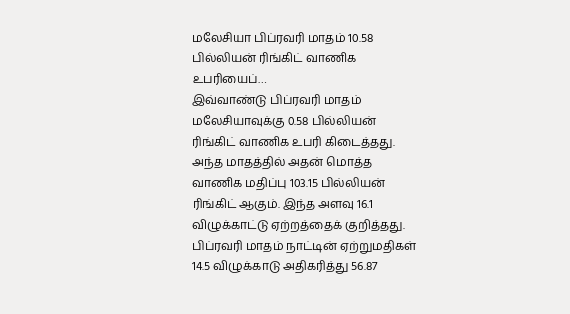மலேசியா பிப்ரவரி மாதம் 10.58 பில்லியன் ரிங்கிட் வாணிக உபரியைப்…
இவ்வாண்டு பிப்ரவரி மாதம் மலேசியாவுக்கு 0.58 பில்லியன் ரிங்கிட் வாணிக உபரி கிடைத்தது. அந்த மாதத்தில் அதன் மொத்த வாணிக மதிப்பு 103.15 பில்லியன் ரிங்கிட் ஆகும். இந்த அளவு 16.1 விழுக்காட்டு ஏற்றத்தைக் குறித்தது. பிப்ரவரி மாதம் நாட்டின் ஏற்றுமதிகள் 14.5 விழுக்காடு அதிகரித்து 56.87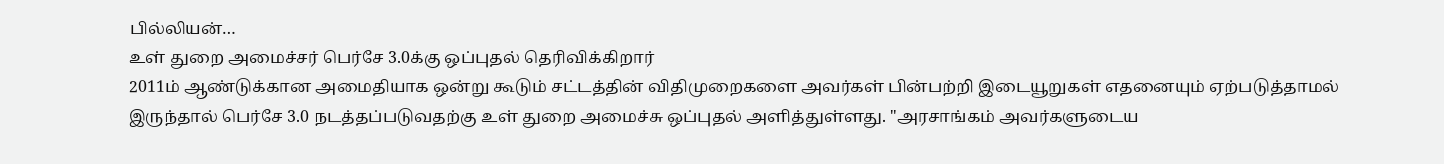பில்லியன்…
உள் துறை அமைச்சர் பெர்சே 3.0க்கு ஒப்புதல் தெரிவிக்கிறார்
2011ம் ஆண்டுக்கான அமைதியாக ஒன்று கூடும் சட்டத்தின் விதிமுறைகளை அவர்கள் பின்பற்றி இடையூறுகள் எதனையும் ஏற்படுத்தாமல் இருந்தால் பெர்சே 3.0 நடத்தப்படுவதற்கு உள் துறை அமைச்சு ஒப்புதல் அளித்துள்ளது. "அரசாங்கம் அவர்களுடைய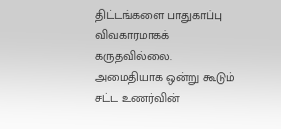திட்டங்களை பாதுகாப்பு விவகாரமாகக் கருதவில்லை. அமைதியாக ஒன்று கூடும் சட்ட உணர்வின்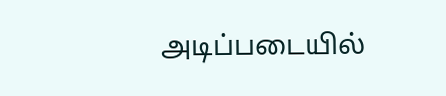அடிப்படையில்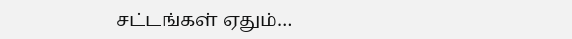சட்டங்கள் ஏதும்…